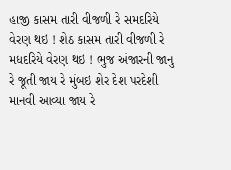હાજી કાસમ તારી વીજળી રે સમદરિયે વેરણ થઇ ! શેઠ કાસમ તારી વીજળી રે મધદરિયે વેરણ થઇ ! ભુજ અંજારની જાનુ રે જૂતી જાય રે મુંબઇ શેર દેશ પરદેશી માનવી આવ્યા જાય રે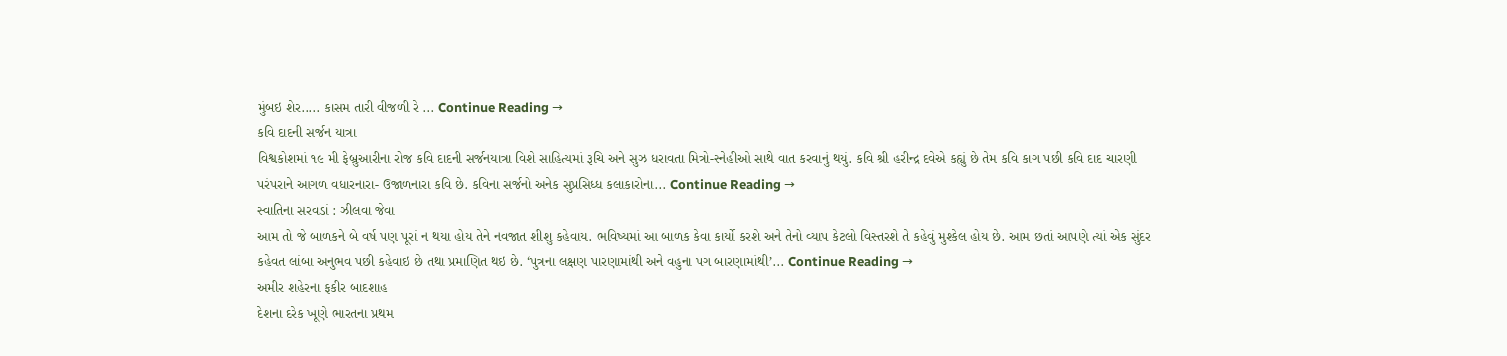મુંબઇ શેર..... કાસમ તારી વીજળી રે ... Continue Reading →
કવિ દાદની સર્જન યાત્રા
વિશ્વકોશમાં ૧૯ મી ફેબ્રુઆરીના રોજ કવિ દાદની સર્જનયાત્રા વિશે સાહિત્યમાં રૂચિ અને સુઝ ધરાવતા મિત્રો-સ્નેહીઓ સાથે વાત કરવાનું થયું. કવિ શ્રી હરીન્દ્ર દવેએ કહ્યું છે તેમ કવિ કાગ પછી કવિ દાદ ચારણી પરંપરાને આગળ વધારનારા- ઉજાળનારા કવિ છે. કવિના સર્જનો અનેક સુપ્રસિધ્ધ કલાકારોના... Continue Reading →
સ્વાતિના સરવડાં : ઝીલવા જેવા
આમ તો જે બાળકને બે વર્ષ પણ પૂરાં ન થયા હોય તેને નવજાત શીશુ કહેવાય. ભવિષ્યમાં આ બાળક કેવા કાર્યો કરશે અને તેનો વ્યાપ કેટલો વિસ્તરશે તે કહેવું મુશ્કેલ હોય છે. આમ છતાં આપણે ત્યાં એક સુંદર કહેવત લાંબા અનુભવ પછી કહેવાઇ છે તથા પ્રમાણિત થઇ છે. ‘પુત્રના લક્ષણ પારણામાંથી અને વહુના પગ બારણામાંથી’... Continue Reading →
અમીર શહેરના ફકીર બાદશાહ
દેશના દરેક ખૂણે ભારતના પ્રથમ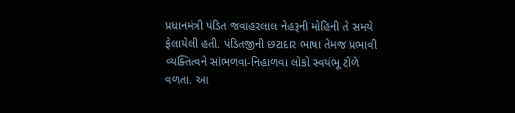પ્રધાનમંત્રી પંડિત જવાહરલાલ નેહરૂની મોહિની તે સમયે ફેલાયેલી હતી. પંડિતજીની છટાદાર ભાષા તેમજ પ્રભાવી વ્યક્તિત્વને સાંભળવા-નિહાળવા લોકો સ્વયંભૂ ટોળે વળતા. આ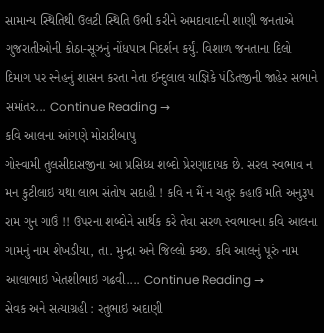સામાન્ય સ્થિતિથી ઉલટી સ્થિતિ ઉભી કરીને અમદાવાદની શાણી જનતાએ ગુજરાતીઓની કોઠા-સૂઝનું નોંધપાત્ર નિદર્શન કર્યું. વિશાળ જનતાના દિલો દિમાગ પર સ્નેહનું શાસન કરતા નેતા ઈન્દુલાલ યાજ્ઞિકે પંડિતજીની જાહેર સભાને સમાંતર... Continue Reading →
કવિ આલના આંગણે મોરારીબાપુ
ગોસ્વામી તુલસીદાસજીના આ પ્રસિધ્ધ શબ્દો પ્રેરણાદાયક છે. સરલ સ્વભાવ ન મન કુટીલાઇ યથા લાભ સંતોષ સદાહી ! કવિ ન મૈં ન ચતુર કહાઉ મતિ અનુરૂપ રામ ગુન ગાઉં !! ઉપરના શબ્દોને સાર્થક કરે તેવા સરળ સ્વભાવના કવિ આલના ગામનું નામ શેખડીયા, તા. મુન્દ્રા અને જિલ્લો કચ્છ. કવિ આલનું પૂરું નામ આલાભાઇ ખેતશીભાઇ ગઢવી.... Continue Reading →
સેવક અને સત્યાગ્રહી : રતુભાઇ અદાણી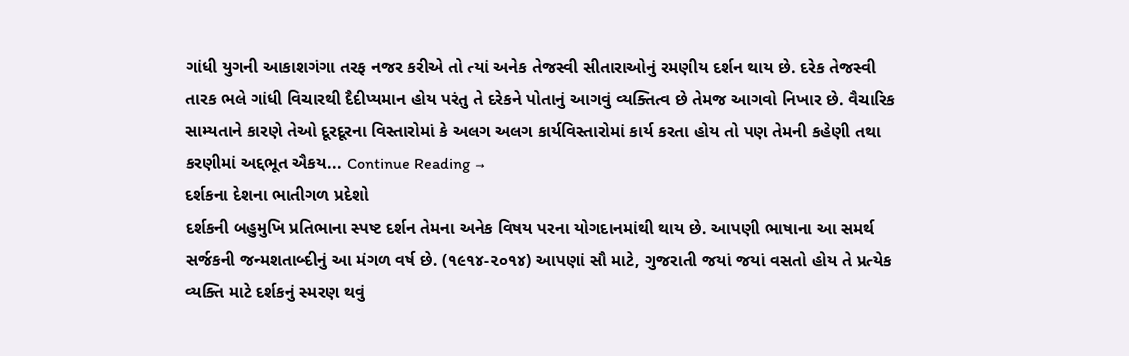ગાંધી યુગની આકાશગંગા તરફ નજર કરીએ તો ત્યાં અનેક તેજસ્વી સીતારાઓનું રમણીય દર્શન થાય છે. દરેક તેજસ્વી તારક ભલે ગાંધી વિચારથી દૈદીપ્યમાન હોય પરંતુ તે દરેકને પોતાનું આગવું વ્યક્તિત્વ છે તેમજ આગવો નિખાર છે. વૈચારિક સામ્યતાને કારણે તેઓ દૂરદૂરના વિસ્તારોમાં કે અલગ અલગ કાર્યવિસ્તારોમાં કાર્ય કરતા હોય તો પણ તેમની કહેણી તથા કરણીમાં અદ્દભૂત ઐકય... Continue Reading →
દર્શકના દેશના ભાતીગળ પ્રદેશો
દર્શકની બહુમુખિ પ્રતિભાના સ્પષ્ટ દર્શન તેમના અનેક વિષય પરના યોગદાનમાંથી થાય છે. આપણી ભાષાના આ સમર્થ સર્જકની જન્મશતાબ્દીનું આ મંગળ વર્ષ છે. (૧૯૧૪-૨૦૧૪) આપણાં સૌ માટે, ગુજરાતી જયાં જયાં વસતો હોય તે પ્રત્યેક વ્યક્તિ માટે દર્શકનું સ્મરણ થવું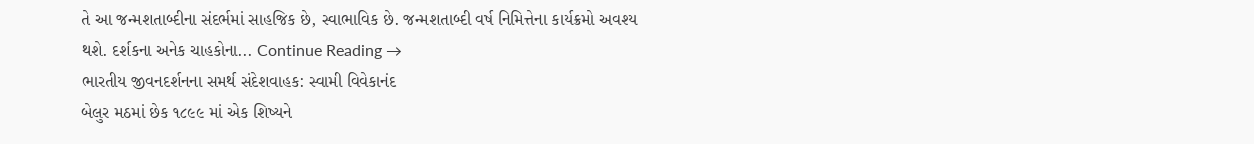તે આ જન્મશતાબ્દીના સંદર્ભમાં સાહજિક છે, સ્વાભાવિક છે. જન્મશતાબ્દી વર્ષ નિમિત્તેના કાર્યક્રમો અવશ્ય થશે. દર્શકના અનેક ચાહકોના... Continue Reading →
ભારતીય જીવનદર્શનના સમર્થ સંદેશવાહક: સ્વામી વિવેકાનંદ
બેલુર મઠમાં છેક ૧૮૯૯ માં એક શિષ્યને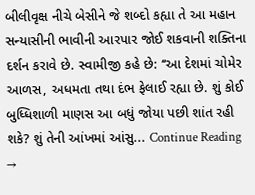બીલીવૃક્ષ નીચે બેસીને જે શબ્દો કહ્યા તે આ મહાન સન્યાસીની ભાવીની આરપાર જોઈ શકવાની શક્તિના દર્શન કરાવે છે. સ્વામીજી કહે છે: ‘‘આ દેશમાં ચોમેર આળસ, અધમતા તથા દંભ ફેલાઈ રહ્યા છે. શું કોઈ બુધ્ધિશાળી માણસ આ બધું જોયા પછી શાંત રહી શકે? શું તેની આંખમાં આંસુ... Continue Reading →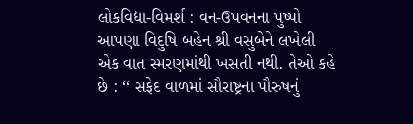લોકવિદ્યા-વિમર્શ : વન-ઉપવનના પુષ્પો
આપણા વિદુષિ બહેન શ્રી વસુબેને લખેલી એક વાત સ્મરણમાંથી ખસતી નથી. તેઓ કહે છે : ‘‘ સફેદ વાળમાં સૌરાષ્ટ્રના પૌરુષનું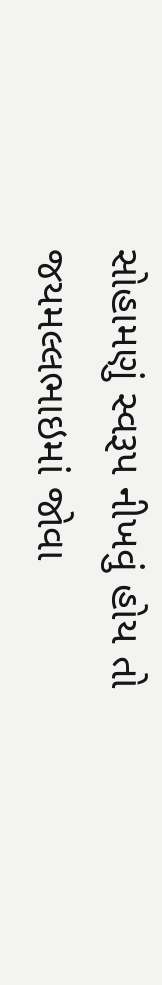સોહામણું સ્વરૂપ નીખવું હોય તો જયમલ્લભાઇમાં જોવા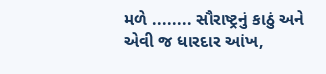મળે ........ સૌરાષ્ટ્રનું કાઠું અને એવી જ ધારદાર આંખ,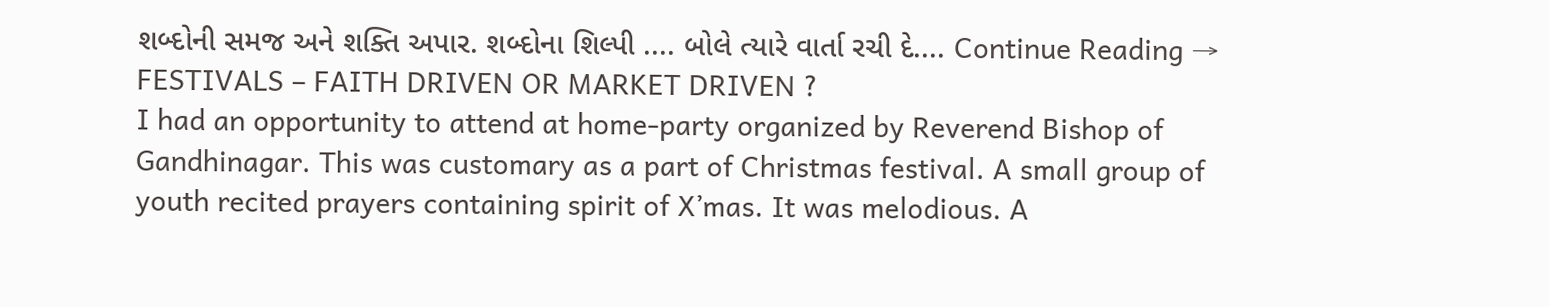શબ્દોની સમજ અને શક્તિ અપાર. શબ્દોના શિલ્પી .... બોલે ત્યારે વાર્તા રચી દે.... Continue Reading →
FESTIVALS – FAITH DRIVEN OR MARKET DRIVEN ?
I had an opportunity to attend at home-party organized by Reverend Bishop of Gandhinagar. This was customary as a part of Christmas festival. A small group of youth recited prayers containing spirit of X’mas. It was melodious. A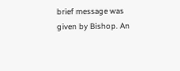brief message was given by Bishop. An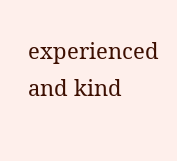experienced and kind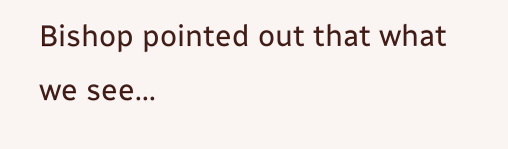Bishop pointed out that what we see...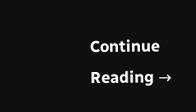Continue Reading →